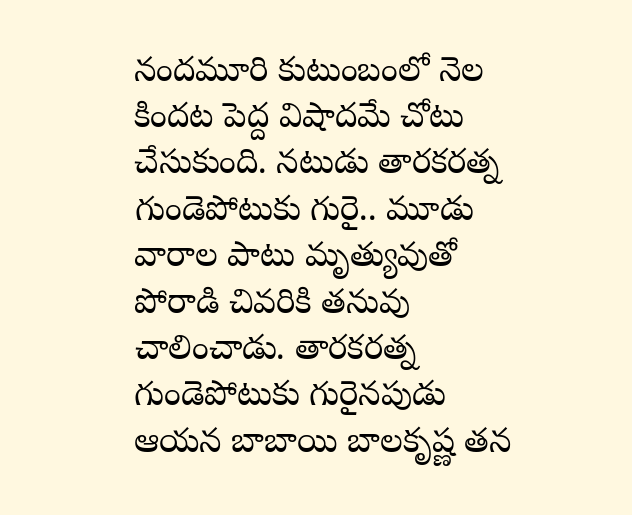నందమూరి కుటుంబంలో నెల కిందట పెద్ద విషాదమే చోటు చేసుకుంది. నటుడు తారకరత్న గుండెపోటుకు గురై.. మూడు వారాల పాటు మృత్యువుతో పోరాడి చివరికి తనువు చాలించాడు. తారకరత్న గుండెపోటుకు గురైనపుడు ఆయన బాబాయి బాలకృష్ణ తన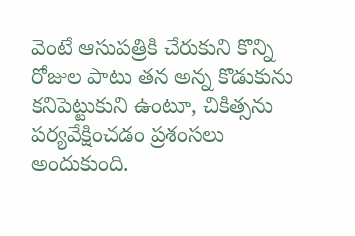వెంటే ఆసుపత్రికి చేరుకుని కొన్ని రోజుల పాటు తన అన్న కొడుకును కనిపెట్టుకుని ఉంటూ, చికిత్సను పర్యవేక్షించడం ప్రశంసలు అందుకుంది.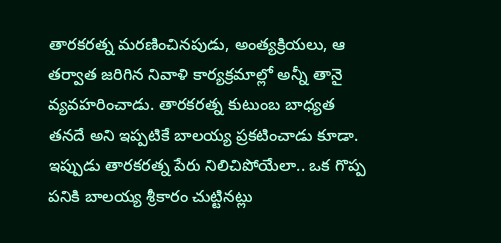తారకరత్న మరణించినపుడు, అంత్యక్రియలు, ఆ తర్వాత జరిగిన నివాళి కార్యక్రమాల్లో అన్నీ తానై వ్యవహరించాడు. తారకరత్న కుటుంబ బాధ్యత తనదే అని ఇప్పటికే బాలయ్య ప్రకటించాడు కూడా. ఇప్పుడు తారకరత్న పేరు నిలిచిపోయేలా.. ఒక గొప్ప పనికి బాలయ్య శ్రీకారం చుట్టినట్లు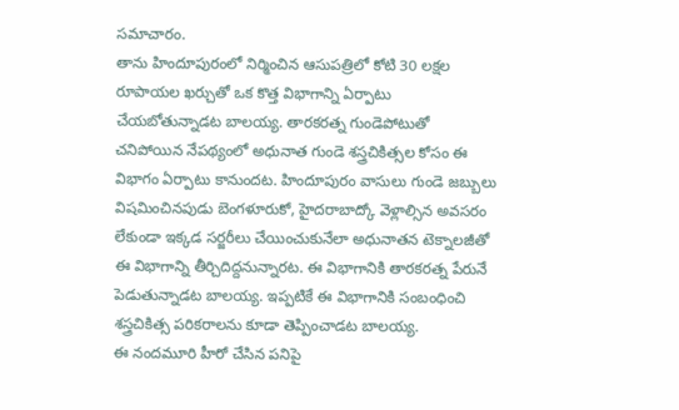సమాచారం.
తాను హిందూపురంలో నిర్మించిన ఆసుపత్రిలో కోటి 30 లక్షల రూపాయల ఖర్చుతో ఒక కొత్త విభాగాన్ని ఏర్పాటు చేయబోతున్నాడట బాలయ్య. తారకరత్న గుండెపోటుతో చనిపోయిన నేపథ్యంలో అధునాత గుండె శస్త్రచికిత్సల కోసం ఈ విభాగం ఏర్పాటు కానుందట. హిందూపురం వాసులు గుండె జబ్బులు విషమించినపుడు బెంగళూరుకో, హైదరాబాద్కో వెళ్లాల్సిన అవసరం లేకుండా ఇక్కడ సర్జరీలు చేయించుకునేలా అధునాతన టెక్నాలజీతో ఈ విభాగాన్ని తీర్చిదిద్దనున్నారట. ఈ విభాగానికి తారకరత్న పేరునే పెడుతున్నాడట బాలయ్య. ఇప్పటికే ఈ విభాగానికి సంబంధించి శస్త్రచికిత్స పరికరాలను కూడా తెప్పించాడట బాలయ్య.
ఈ నందమూరి హీరో చేసిన పనిపై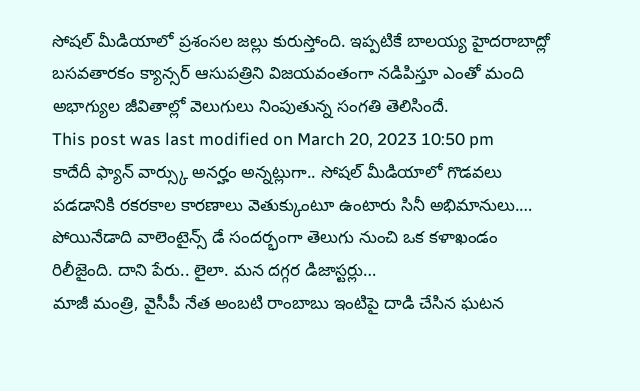సోషల్ మీడియాలో ప్రశంసల జల్లు కురుస్తోంది. ఇప్పటికే బాలయ్య హైదరాబాద్లో బసవతారకం క్యాన్సర్ ఆసుపత్రిని విజయవంతంగా నడిపిస్తూ ఎంతో మంది అభాగ్యుల జీవితాల్లో వెలుగులు నింపుతున్న సంగతి తెలిసిందే.
This post was last modified on March 20, 2023 10:50 pm
కాదేదీ ఫ్యాన్ వార్స్కు అనర్హం అన్నట్లుగా.. సోషల్ మీడియాలో గొడవలు పడడానికి రకరకాల కారణాలు వెతుక్కుంటూ ఉంటారు సినీ అభిమానులు.…
పోయినేడాది వాలెంటైన్స్ డే సందర్భంగా తెలుగు నుంచి ఒక కళాఖండం రిలీజైంది. దాని పేరు.. లైలా. మన దగ్గర డిజాస్టర్లు…
మాజీ మంత్రి, వైసీపీ నేత అంబటి రాంబాబు ఇంటిపై దాడి చేసిన ఘటన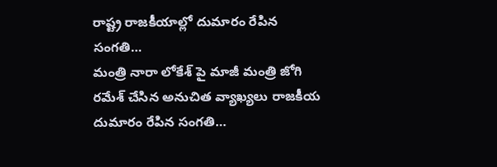రాష్ట్ర రాజకీయాల్లో దుమారం రేపిన సంగతి…
మంత్రి నారా లోకేశ్ పై మాజీ మంత్రి జోగి రమేశ్ చేసిన అనుచిత వ్యాఖ్యలు రాజకీయ దుమారం రేపిన సంగతి…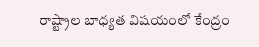రాష్ట్రాల బాధ్యత విషయంలో కేంద్రం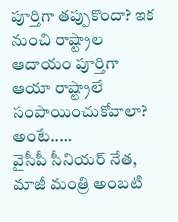పూర్తిగా తప్పుకొందా? ఇక నుంచి రాష్ట్రాల ఆదాయం పూర్తిగా ఆయా రాష్ట్రాలే సంపాయించుకోవాలా? అంటే..…
వైసీపీ సీనియర్ నేత, మాజీ మంత్రి అంబటి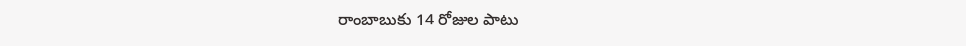రాంబాబుకు 14 రోజుల పాటు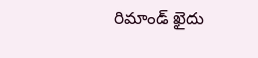రిమాండ్ ఖైదు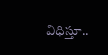విధిస్తూ..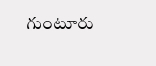గుంటూరు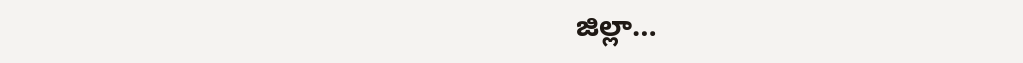జిల్లా…